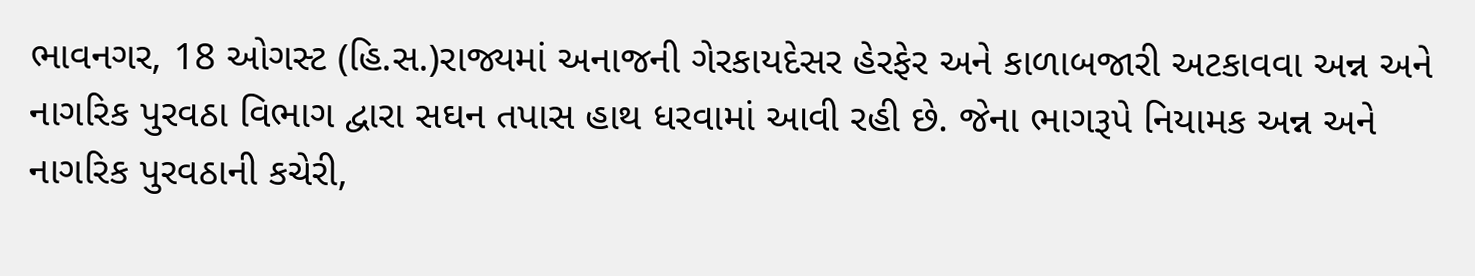ભાવનગર, 18 ઓગસ્ટ (હિ.સ.)રાજ્યમાં અનાજની ગેરકાયદેસર હેરફેર અને કાળાબજારી અટકાવવા અન્ન અને નાગરિક પુરવઠા વિભાગ દ્વારા સઘન તપાસ હાથ ધરવામાં આવી રહી છે. જેના ભાગરૂપે નિયામક અન્ન અને નાગરિક પુરવઠાની કચેરી,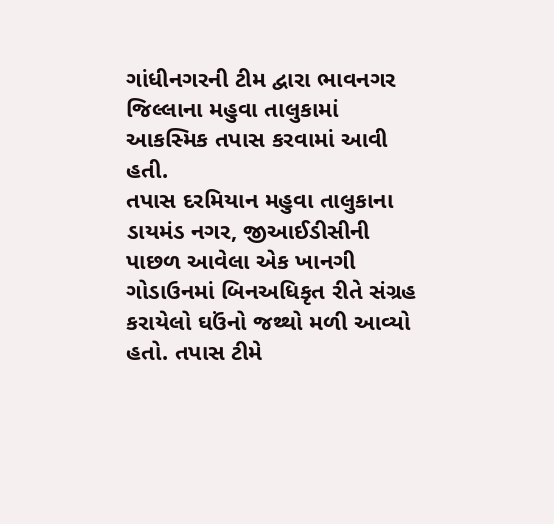ગાંધીનગરની ટીમ દ્વારા ભાવનગર જિલ્લાના મહુવા તાલુકામાં આકસ્મિક તપાસ કરવામાં આવી હતી.
તપાસ દરમિયાન મહુવા તાલુકાના ડાયમંડ નગર, જીઆઈડીસીની પાછળ આવેલા એક ખાનગી ગોડાઉનમાં બિનઅધિકૃત રીતે સંગ્રહ કરાયેલો ઘઉંનો જથ્થો મળી આવ્યો હતો. તપાસ ટીમે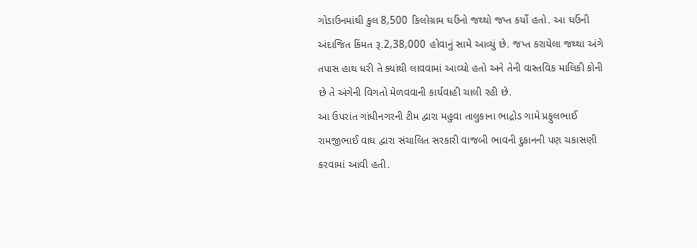ગોડાઉનમાંથી કુલ 8,500 કિલોગ્રામ ઘઉંનો જથ્થો જપ્ત કર્યો હતો. આ ઘઉંની અંદાજિત કિંમત રૂ.2,38,000 હોવાનું સામે આવ્યું છે. જપ્ત કરાયેલા જથ્થા અંગે તપાસ હાથ ધરી તે ક્યાંથી લાવવામાં આવ્યો હતો અને તેની વાસ્તવિક માલિકી કોની છે તે અંગેની વિગતો મેળવવાની કાર્યવાહી ચાલી રહી છે.
આ ઉપરાંત ગાંધીનગરની ટીમ દ્વારા મહુવા તાલુકાના ભાદ્રોડ ગામે પ્રફુલભાઈ રામજીભાઈ વાઘ દ્વારા સંચાલિત સરકારી વાજબી ભાવની દુકાનની પણ ચકાસણી કરવામાં આવી હતી.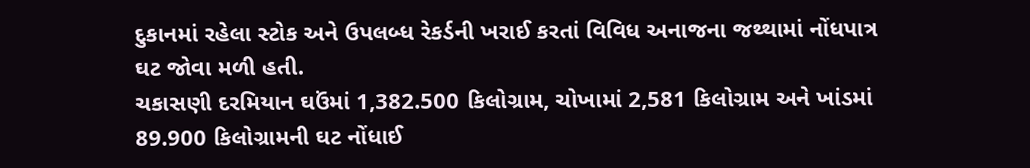દુકાનમાં રહેલા સ્ટોક અને ઉપલબ્ધ રેકર્ડની ખરાઈ કરતાં વિવિધ અનાજના જથ્થામાં નોંધપાત્ર ઘટ જોવા મળી હતી.
ચકાસણી દરમિયાન ઘઉંમાં 1,382.500 કિલોગ્રામ, ચોખામાં 2,581 કિલોગ્રામ અને ખાંડમાં 89.900 કિલોગ્રામની ઘટ નોંધાઈ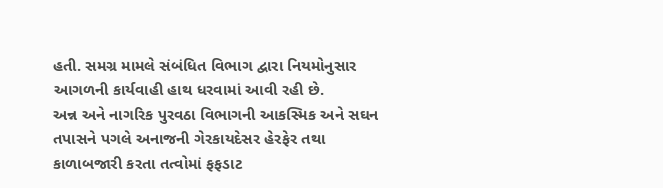હતી. સમગ્ર મામલે સંબંધિત વિભાગ દ્વારા નિયમોનુસાર આગળની કાર્યવાહી હાથ ધરવામાં આવી રહી છે.
અન્ન અને નાગરિક પુરવઠા વિભાગની આકસ્મિક અને સઘન તપાસને પગલે અનાજની ગેરકાયદેસર હેરફેર તથા કાળાબજારી કરતા તત્વોમાં ફફડાટ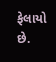ફેલાયો છે.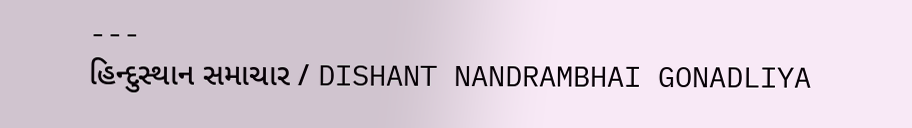---
હિન્દુસ્થાન સમાચાર / DISHANT NANDRAMBHAI GONADLIYA